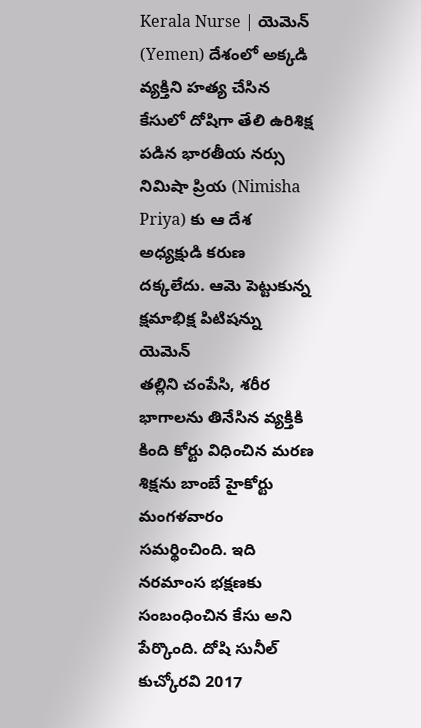Kerala Nurse | యెమెన్ (Yemen) దేశంలో అక్కడి వ్యక్తిని హత్య చేసిన కేసులో దోషిగా తేలి ఉరిశిక్ష పడిన భారతీయ నర్సు నిమిషా ప్రియ (Nimisha Priya) కు ఆ దేశ అధ్యక్షుడి కరుణ దక్కలేదు. ఆమె పెట్టుకున్న క్షమాభిక్ష పిటిషన్ను యెమెన్
తల్లిని చంపేసి, శరీర భాగాలను తినేసిన వ్యక్తికి కింది కోర్టు విధించిన మరణ శిక్షను బాంబే హైకోర్టు మంగళవారం సమర్థించింది. ఇది నరమాంస భక్షణకు సంబంధించిన కేసు అని పేర్కొంది. దోషి సునీల్ కుచ్కోరవి 2017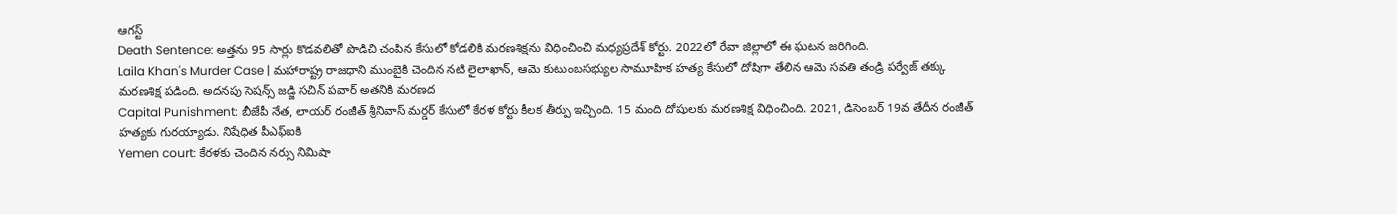ఆగస్ట్
Death Sentence: అత్తను 95 సార్లు కొడవలితో పొడిచి చంపిన కేసులో కోడలికి మరణశిక్షను విధించించి మధ్యప్రదేశ్ కోర్టు. 2022లో రేవా జిల్లాలో ఈ ఘటన జరిగింది.
Laila Khan's Murder Case | మహారాష్ట్ర రాజధాని ముంబైకి చెందిన నటి లైలాఖాన్, ఆమె కుటుంబసభ్యుల సామూహిక హత్య కేసులో దోషిగా తేలిన ఆమె సవతి తండ్రి పర్వేజ్ తక్కు మరణశిక్ష పడింది. అదనపు సెషన్స్ జడ్జి సచిన్ పవార్ అతనికి మరణద
Capital Punishment: బీజేపీ నేత, లాయర్ రంజీత్ శ్రీనివాస్ మర్డర్ కేసులో కేరళ కోర్టు కీలక తీర్పు ఇచ్చింది. 15 మంది దోషులకు మరణశిక్ష విధించింది. 2021, డిసెంబర్ 19వ తేదీన రంజీత్ హత్యకు గురయ్యాడు. నిషేధిత పీఎఫ్ఐకి
Yemen court: కేరళకు చెందిన నర్సు నిమిషా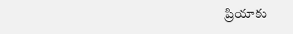ప్రియాకు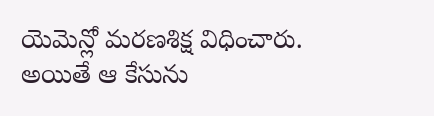యెమెన్లో మరణశిక్ష విధించారు. అయితే ఆ కేసును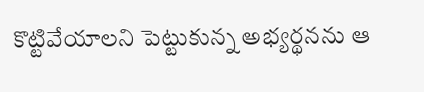కొట్టివేయాలని పెట్టుకున్న అభ్యర్థనను ఆ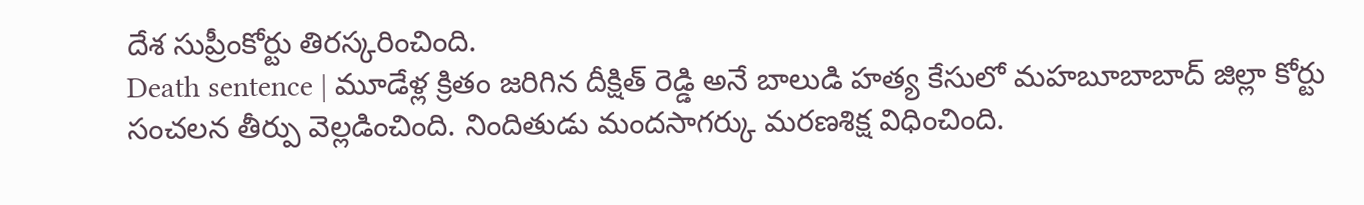దేశ సుప్రీంకోర్టు తిరస్కరించింది.
Death sentence | మూడేళ్ల క్రితం జరిగిన దీక్షిత్ రెడ్డి అనే బాలుడి హత్య కేసులో మహబూబాబాద్ జిల్లా కోర్టు సంచలన తీర్పు వెల్లడించింది. నిందితుడు మందసాగర్కు మరణశిక్ష విధించింది.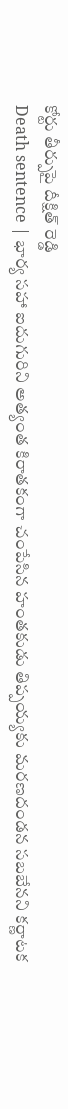కోర్టు తీర్పుపై దీక్షిత్ రెడ్డి
Death sentence | భార్య సహా ఐదుగురిని అత్యంత కిరాతకంగా చంపేసిన హంతకుడు తిప్పయ్యకు మరణదండన సబబేనని కర్ణాటక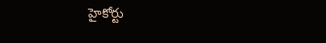హైకోర్టు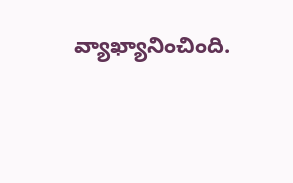వ్యాఖ్యానించింది.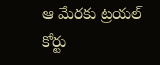ఆ మేరకు ట్రయల్ కోర్టు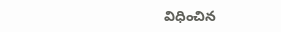విధించిన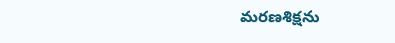మరణశిక్షను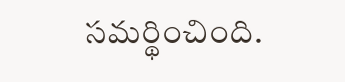సమర్థించింది.